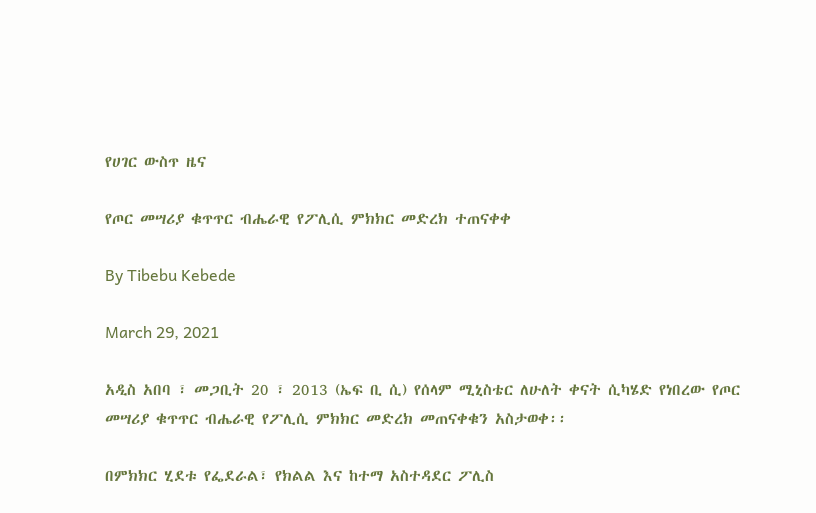የሀገር ውስጥ ዜና

የጦር መሣሪያ ቁጥጥር ብሔራዊ የፖሊሲ ምክክር መድረክ ተጠናቀቀ

By Tibebu Kebede

March 29, 2021

አዲስ አበባ ፣ መጋቢት 20 ፣ 2013 (ኤፍ ቢ ሲ) የሰላም ሚኒስቴር ለሁለት ቀናት ሲካሄድ የነበረው የጦር መሣሪያ ቁጥጥር ብሔራዊ የፖሊሲ ምክክር መድረክ መጠናቀቁን አስታወቀ፡፡

በምክክር ሂደቱ የፌደራል፣ የክልል እና ከተማ አስተዳደር ፖሊስ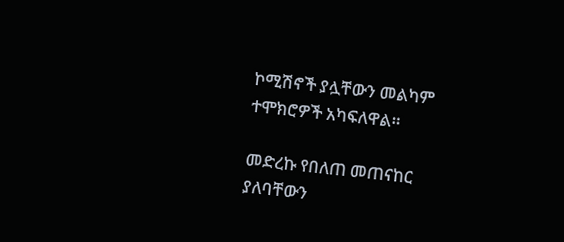ኮሚሽኖች ያሏቸውን መልካም ተሞክሮዎች አካፍለዋል።

መድረኩ የበለጠ መጠናከር ያለባቸውን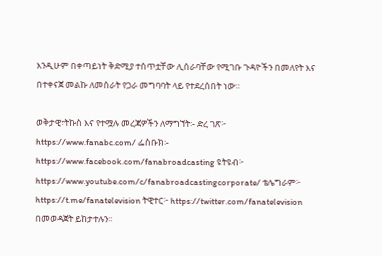እንዲሁም በቀጣይነት ቅድሚያ ተሰጥቷቸው ሊሰራባቸው የሚገቡ ጉዳዮችን በመለየት እና በተቀናጀ መልኩ ለመስራት የጋራ መግባባት ላይ የተደረሰበት ነው።

ወቅታዊ፣ትኩስ እና የተሟሉ መረጃዎችን ለማግኘት፡- ድረ ገጽ፦ https://www.fanabc.com/ ፌስቡክ፡- https://www.facebook.com/fanabroadcasting ዩትዩብ፦ https://www.youtube.com/c/fanabroadcastingcorporate/ ቴሌግራም፦ https://t.me/fanatelevision ትዊተር፦ https://twitter.com/fanatelevision በመወዳጀት ይከታተሉን፡፡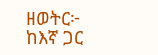ዘወትር፦ ከእኛ ጋር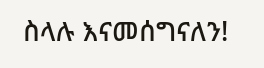ስላሉ እናመሰግናለን!